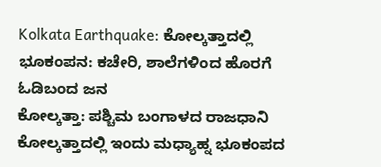Kolkata Earthquake: ಕೋಲ್ಕತ್ತಾದಲ್ಲಿ ಭೂಕಂಪನ: ಕಚೇರಿ, ಶಾಲೆಗಳಿಂದ ಹೊರಗೆ ಓಡಿಬಂದ ಜನ
ಕೋಲ್ಕತ್ತಾ: ಪಶ್ಚಿಮ ಬಂಗಾಳದ ರಾಜಧಾನಿ ಕೋಲ್ಕತ್ತಾದಲ್ಲಿ ಇಂದು ಮಧ್ಯಾಹ್ನ ಭೂಕಂಪದ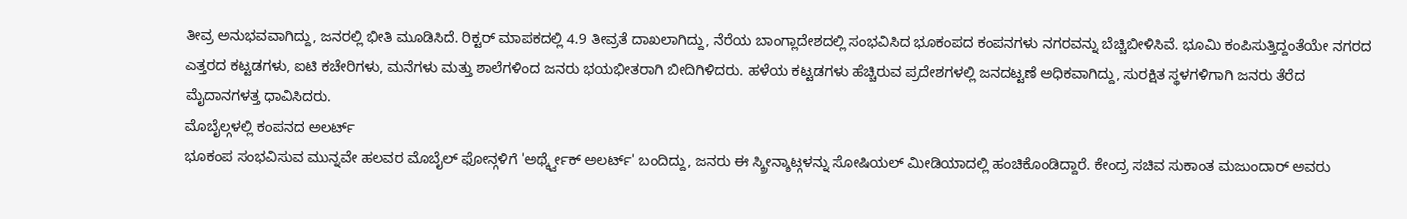ತೀವ್ರ ಅನುಭವವಾಗಿದ್ದು, ಜನರಲ್ಲಿ ಭೀತಿ ಮೂಡಿಸಿದೆ. ರಿಕ್ಟರ್ ಮಾಪಕದಲ್ಲಿ 4.9 ತೀವ್ರತೆ ದಾಖಲಾಗಿದ್ದು, ನೆರೆಯ ಬಾಂಗ್ಲಾದೇಶದಲ್ಲಿ ಸಂಭವಿಸಿದ ಭೂಕಂಪದ ಕಂಪನಗಳು ನಗರವನ್ನು ಬೆಚ್ಚಿಬೀಳಿಸಿವೆ. ಭೂಮಿ ಕಂಪಿಸುತ್ತಿದ್ದಂತೆಯೇ ನಗರದ ಎತ್ತರದ ಕಟ್ಟಡಗಳು, ಐಟಿ ಕಚೇರಿಗಳು, ಮನೆಗಳು ಮತ್ತು ಶಾಲೆಗಳಿಂದ ಜನರು ಭಯಭೀತರಾಗಿ ಬೀದಿಗಿಳಿದರು. ಹಳೆಯ ಕಟ್ಟಡಗಳು ಹೆಚ್ಚಿರುವ ಪ್ರದೇಶಗಳಲ್ಲಿ ಜನದಟ್ಟಣೆ ಅಧಿಕವಾಗಿದ್ದು, ಸುರಕ್ಷಿತ ಸ್ಥಳಗಳಿಗಾಗಿ ಜನರು ತೆರೆದ ಮೈದಾನಗಳತ್ತ ಧಾವಿಸಿದರು.
ಮೊಬೈಲ್ಗಳಲ್ಲಿ ಕಂಪನದ ಅಲರ್ಟ್
ಭೂಕಂಪ ಸಂಭವಿಸುವ ಮುನ್ನವೇ ಹಲವರ ಮೊಬೈಲ್ ಫೋನ್ಗಳಿಗೆ 'ಅರ್ಥ್ಕ್ವೇಕ್ ಅಲರ್ಟ್' ಬಂದಿದ್ದು, ಜನರು ಈ ಸ್ಕ್ರೀನ್ಶಾಟ್ಗಳನ್ನು ಸೋಷಿಯಲ್ ಮೀಡಿಯಾದಲ್ಲಿ ಹಂಚಿಕೊಂಡಿದ್ದಾರೆ. ಕೇಂದ್ರ ಸಚಿವ ಸುಕಾಂತ ಮಜುಂದಾರ್ ಅವರು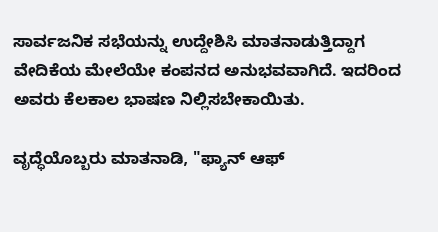ಸಾರ್ವಜನಿಕ ಸಭೆಯನ್ನು ಉದ್ದೇಶಿಸಿ ಮಾತನಾಡುತ್ತಿದ್ದಾಗ ವೇದಿಕೆಯ ಮೇಲೆಯೇ ಕಂಪನದ ಅನುಭವವಾಗಿದೆ. ಇದರಿಂದ ಅವರು ಕೆಲಕಾಲ ಭಾಷಣ ನಿಲ್ಲಿಸಬೇಕಾಯಿತು.

ವೃದ್ಧೆಯೊಬ್ಬರು ಮಾತನಾಡಿ, "ಫ್ಯಾನ್ ಆಫ್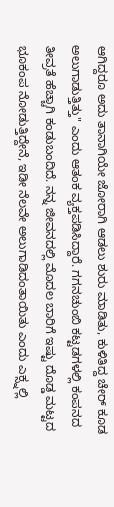ಆಗಿದ್ದರೂ ಅದು ತಾನಾಗಿಯೇ ಜೋರಾಗಿ ಆಡಲು ಶುರು ಮಾಡಿತು, ಕುಳಿತಿದ್ದ ಚೇರ್ ಕೂಡ ಅಲುಗಾಡುತ್ತಿತ್ತು" ಎಂದು ಆತಂಕ ವ್ಯಕ್ತಪಡಿಸಿದ್ದಾರೆ. ಗಗನಚುಂಬಿ ಕಟ್ಟಡಗಳಲ್ಲಿ ಕಂಪನದ ತೀವ್ರತೆ ಹೆಚ್ಚಾಗಿ ಕಂಡುಬಂದಿದೆ. ನನ್ನ ಜೀವನದಲ್ಲಿ ಮೊದಲ ಬಾರಿಗೆ ಇಷ್ಟು ದೊಡ್ಡ ಮಟ್ಟದ ಭೂಕಂಪ ನೋಡುತ್ತಿದ್ದೇನೆ, ಇಡೀ ನೆಲವೇ ಅಲುಗಾಡಿದಂತಾಯಿತು ಎಂದು ಎಕ್ಸ್ನಲ್ಲಿ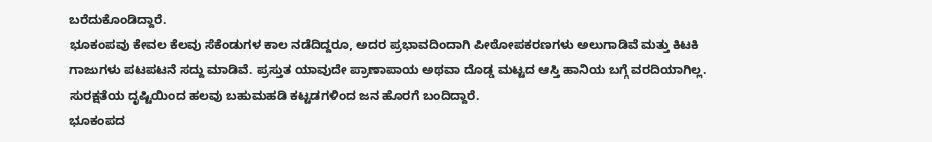ಬರೆದುಕೊಂಡಿದ್ದಾರೆ.
ಭೂಕಂಪವು ಕೇವಲ ಕೆಲವು ಸೆಕೆಂಡುಗಳ ಕಾಲ ನಡೆದಿದ್ದರೂ, ಅದರ ಪ್ರಭಾವದಿಂದಾಗಿ ಪೀಠೋಪಕರಣಗಳು ಅಲುಗಾಡಿವೆ ಮತ್ತು ಕಿಟಕಿ ಗಾಜುಗಳು ಪಟಪಟನೆ ಸದ್ದು ಮಾಡಿವೆ. ಪ್ರಸ್ತುತ ಯಾವುದೇ ಪ್ರಾಣಾಪಾಯ ಅಥವಾ ದೊಡ್ಡ ಮಟ್ಟದ ಆಸ್ತಿ ಹಾನಿಯ ಬಗ್ಗೆ ವರದಿಯಾಗಿಲ್ಲ. ಸುರಕ್ಷತೆಯ ದೃಷ್ಟಿಯಿಂದ ಹಲವು ಬಹುಮಹಡಿ ಕಟ್ಟಡಗಳಿಂದ ಜನ ಹೊರಗೆ ಬಂದಿದ್ದಾರೆ.
ಭೂಕಂಪದ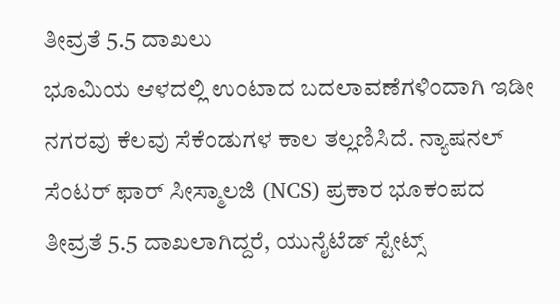ತೀವ್ರತೆ 5.5 ದಾಖಲು
ಭೂಮಿಯ ಆಳದಲ್ಲಿ ಉಂಟಾದ ಬದಲಾವಣೆಗಳಿಂದಾಗಿ ಇಡೀ ನಗರವು ಕೆಲವು ಸೆಕೆಂಡುಗಳ ಕಾಲ ತಲ್ಲಣಿಸಿದೆ. ನ್ಯಾಷನಲ್ ಸೆಂಟರ್ ಫಾರ್ ಸೀಸ್ಮಾಲಜಿ (NCS) ಪ್ರಕಾರ ಭೂಕಂಪದ ತೀವ್ರತೆ 5.5 ದಾಖಲಾಗಿದ್ದರೆ, ಯುನೈಟೆಡ್ ಸ್ಟೇಟ್ಸ್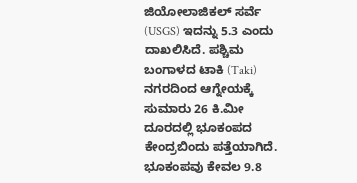ಜಿಯೋಲಾಜಿಕಲ್ ಸರ್ವೆ (USGS) ಇದನ್ನು 5.3 ಎಂದು ದಾಖಲಿಸಿದೆ. ಪಶ್ಚಿಮ ಬಂಗಾಳದ ಟಾಕಿ (Taki) ನಗರದಿಂದ ಆಗ್ನೇಯಕ್ಕೆ ಸುಮಾರು 26 ಕಿ.ಮೀ ದೂರದಲ್ಲಿ ಭೂಕಂಪದ ಕೇಂದ್ರಬಿಂದು ಪತ್ತೆಯಾಗಿದೆ. ಭೂಕಂಪವು ಕೇವಲ 9.8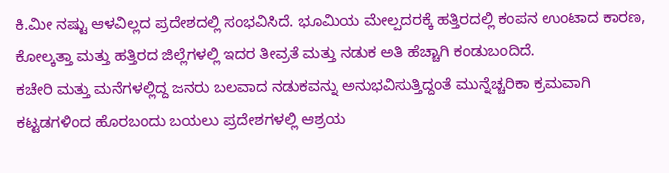ಕಿ.ಮೀ ನಷ್ಟು ಆಳವಿಲ್ಲದ ಪ್ರದೇಶದಲ್ಲಿ ಸಂಭವಿಸಿದೆ. ಭೂಮಿಯ ಮೇಲ್ಪದರಕ್ಕೆ ಹತ್ತಿರದಲ್ಲಿ ಕಂಪನ ಉಂಟಾದ ಕಾರಣ, ಕೋಲ್ಕತ್ತಾ ಮತ್ತು ಹತ್ತಿರದ ಜಿಲ್ಲೆಗಳಲ್ಲಿ ಇದರ ತೀವ್ರತೆ ಮತ್ತು ನಡುಕ ಅತಿ ಹೆಚ್ಚಾಗಿ ಕಂಡುಬಂದಿದೆ.
ಕಚೇರಿ ಮತ್ತು ಮನೆಗಳಲ್ಲಿದ್ದ ಜನರು ಬಲವಾದ ನಡುಕವನ್ನು ಅನುಭವಿಸುತ್ತಿದ್ದಂತೆ ಮುನ್ನೆಚ್ಚರಿಕಾ ಕ್ರಮವಾಗಿ ಕಟ್ಟಡಗಳಿಂದ ಹೊರಬಂದು ಬಯಲು ಪ್ರದೇಶಗಳಲ್ಲಿ ಆಶ್ರಯ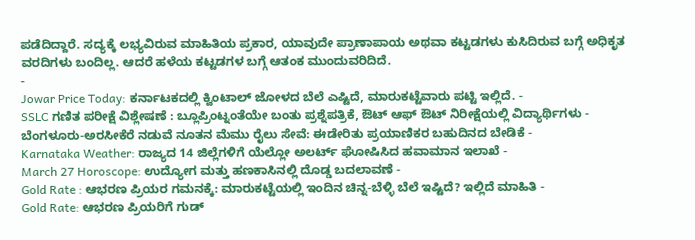ಪಡೆದಿದ್ದಾರೆ. ಸದ್ಯಕ್ಕೆ ಲಭ್ಯವಿರುವ ಮಾಹಿತಿಯ ಪ್ರಕಾರ, ಯಾವುದೇ ಪ್ರಾಣಾಪಾಯ ಅಥವಾ ಕಟ್ಟಡಗಳು ಕುಸಿದಿರುವ ಬಗ್ಗೆ ಅಧಿಕೃತ ವರದಿಗಳು ಬಂದಿಲ್ಲ. ಆದರೆ ಹಳೆಯ ಕಟ್ಟಡಗಳ ಬಗ್ಗೆ ಆತಂಕ ಮುಂದುವರಿದಿದೆ.
-
Jowar Price Today: ಕರ್ನಾಟಕದಲ್ಲಿ ಕ್ವಿಂಟಾಲ್ ಜೋಳದ ಬೆಲೆ ಎಷ್ಟಿದೆ, ಮಾರುಕಟ್ಟೆವಾರು ಪಟ್ಟಿ ಇಲ್ಲಿದೆ. -
SSLC ಗಣಿತ ಪರೀಕ್ಷೆ ವಿಶ್ಲೇಷಣೆ : ಬ್ಲೂಪ್ರಿಂಟ್ನಂತೆಯೇ ಬಂತು ಪ್ರಶ್ನೆಪತ್ರಿಕೆ, ಔಟ್ ಆಫ್ ಔಟ್ ನಿರೀಕ್ಷೆಯಲ್ಲಿ ವಿದ್ಯಾರ್ಥಿಗಳು -
ಬೆಂಗಳೂರು-ಅರಸೀಕೆರೆ ನಡುವೆ ನೂತನ ಮೆಮು ರೈಲು ಸೇವೆ: ಈಡೇರಿತು ಪ್ರಯಾಣಿಕರ ಬಹುದಿನದ ಬೇಡಿಕೆ -
Karnataka Weather: ರಾಜ್ಯದ 14 ಜಿಲ್ಲೆಗಳಿಗೆ ಯೆಲ್ಲೋ ಅಲರ್ಟ್ ಘೋಷಿಸಿದ ಹವಾಮಾನ ಇಲಾಖೆ -
March 27 Horoscope: ಉದ್ಯೋಗ ಮತ್ತು ಹಣಕಾಸಿನಲ್ಲಿ ದೊಡ್ಡ ಬದಲಾವಣೆ -
Gold Rate : ಆಭರಣ ಪ್ರಿಯರ ಗಮನಕ್ಕೆ: ಮಾರುಕಟ್ಟೆಯಲ್ಲಿ ಇಂದಿನ ಚಿನ್ನ-ಬೆಳ್ಳಿ ಬೆಲೆ ಇಷ್ಟಿದೆ? ಇಲ್ಲಿದೆ ಮಾಹಿತಿ -
Gold Rate: ಆಭರಣ ಪ್ರಿಯರಿಗೆ ಗುಡ್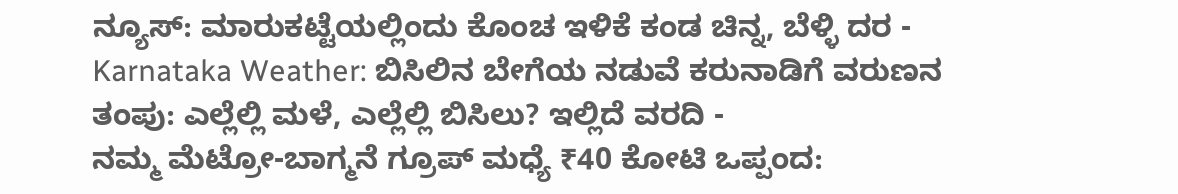ನ್ಯೂಸ್: ಮಾರುಕಟ್ಟೆಯಲ್ಲಿಂದು ಕೊಂಚ ಇಳಿಕೆ ಕಂಡ ಚಿನ್ನ, ಬೆಳ್ಳಿ ದರ -
Karnataka Weather: ಬಿಸಿಲಿನ ಬೇಗೆಯ ನಡುವೆ ಕರುನಾಡಿಗೆ ವರುಣನ ತಂಪು: ಎಲ್ಲೆಲ್ಲಿ ಮಳೆ, ಎಲ್ಲೆಲ್ಲಿ ಬಿಸಿಲು? ಇಲ್ಲಿದೆ ವರದಿ -
ನಮ್ಮ ಮೆಟ್ರೋ-ಬಾಗ್ಮನೆ ಗ್ರೂಪ್ ಮಧ್ಯೆ ₹40 ಕೋಟಿ ಒಪ್ಪಂದ: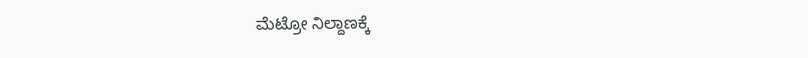ಮೆಟ್ರೋ ನಿಲ್ದಾಣಕ್ಕೆ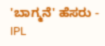'ಬಾಗ್ಮನೆ' ಹೆಸರು -
IPL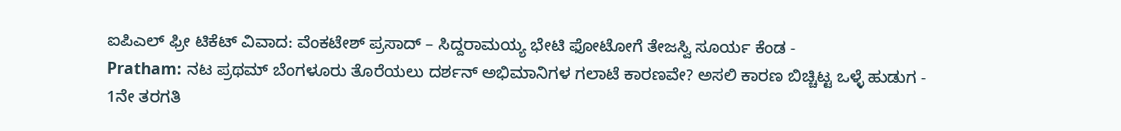ಐಪಿಎಲ್ ಫ್ರೀ ಟಿಕೆಟ್ ವಿವಾದ: ವೆಂಕಟೇಶ್ ಪ್ರಸಾದ್ – ಸಿದ್ದರಾಮಯ್ಯ ಭೇಟಿ ಫೋಟೋಗೆ ತೇಜಸ್ವಿ ಸೂರ್ಯ ಕೆಂಡ -
Pratham: ನಟ ಪ್ರಥಮ್ ಬೆಂಗಳೂರು ತೊರೆಯಲು ದರ್ಶನ್ ಅಭಿಮಾನಿಗಳ ಗಲಾಟೆ ಕಾರಣವೇ? ಅಸಲಿ ಕಾರಣ ಬಿಚ್ಚಿಟ್ಟ ಒಳ್ಳೆ ಹುಡುಗ -
1ನೇ ತರಗತಿ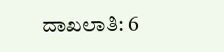ದಾಖಲಾತಿ: 6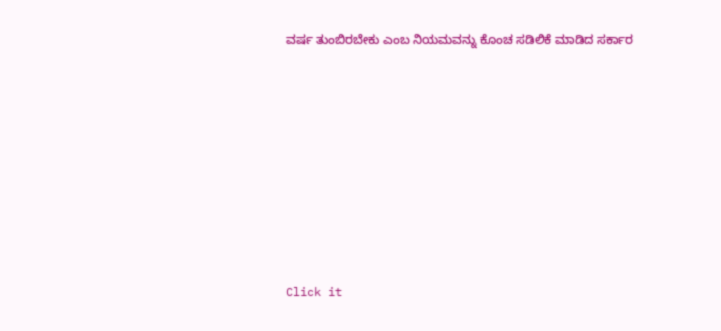ವರ್ಷ ತುಂಬಿರಬೇಕು ಎಂಬ ನಿಯಮವನ್ನು ಕೊಂಚ ಸಡಿಲಿಕೆ ಮಾಡಿದ ಸರ್ಕಾರ












Click it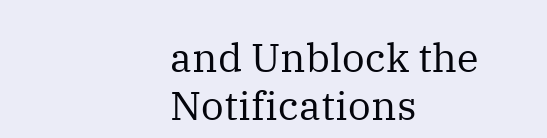and Unblock the Notifications